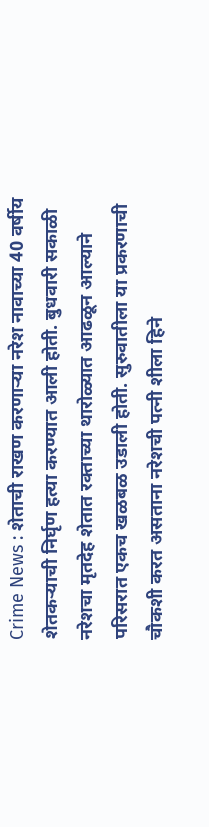Crime News : शेताची राखण करणाऱ्या नरेश नावाच्या 40 वर्षीय शेतकऱ्याची निर्घृण हत्या करण्यात आली होती. बुधवारी सकाळी नरेशचा मृतदेह शेतात रक्ताच्या थारोळ्यात आढळून आल्याने परिसरात एकच खळबळ उडाली होती. सुरुवातीला या प्रकरणाची चौकशी करत असताना नरेशची पत्नी शीला हिने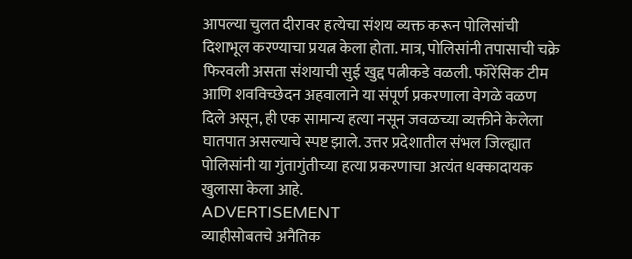आपल्या चुलत दीरावर हत्येचा संशय व्यक्त करून पोलिसांची दिशाभूल करण्याचा प्रयत्न केला होता. मात्र, पोलिसांनी तपासाची चक्रे फिरवली असता संशयाची सुई खुद्द पत्नीकडे वळली. फॉरेंसिक टीम आणि शवविच्छेदन अहवालाने या संपूर्ण प्रकरणाला वेगळे वळण दिले असून, ही एक सामान्य हत्या नसून जवळच्या व्यक्तीने केलेला घातपात असल्याचे स्पष्ट झाले. उत्तर प्रदेशातील संभल जिल्ह्यात पोलिसांनी या गुंतागुंतीच्या हत्या प्रकरणाचा अत्यंत धक्कादायक खुलासा केला आहे.
ADVERTISEMENT
व्याहीसोबतचे अनैतिक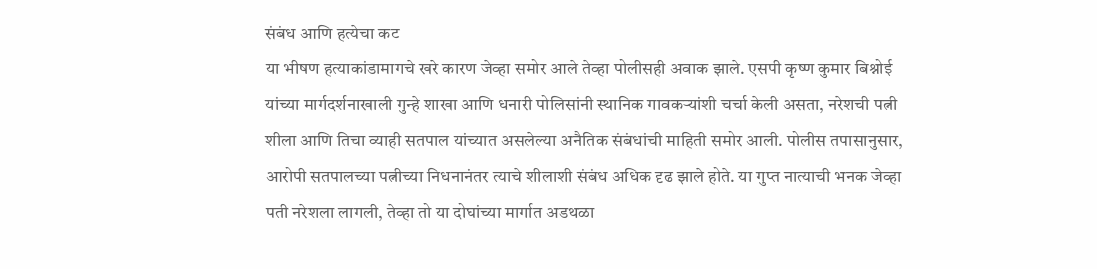संबंध आणि हत्येचा कट
या भीषण हत्याकांडामागचे खरे कारण जेव्हा समोर आले तेव्हा पोलीसही अवाक झाले. एसपी कृष्ण कुमार बिश्नोई यांच्या मार्गदर्शनाखाली गुन्हे शाखा आणि धनारी पोलिसांनी स्थानिक गावकऱ्यांशी चर्चा केली असता, नरेशची पत्नी शीला आणि तिचा व्याही सतपाल यांच्यात असलेल्या अनैतिक संबंधांची माहिती समोर आली. पोलीस तपासानुसार, आरोपी सतपालच्या पत्नीच्या निधनानंतर त्याचे शीलाशी संबंध अधिक दृढ झाले होते. या गुप्त नात्याची भनक जेव्हा पती नरेशला लागली, तेव्हा तो या दोघांच्या मार्गात अडथळा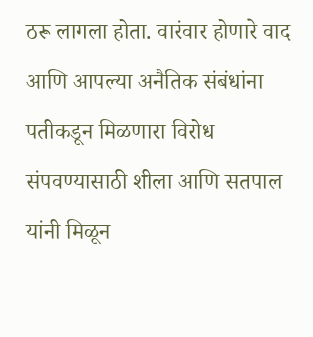ठरू लागला होता. वारंवार होणारे वाद आणि आपल्या अनैतिक संबंधांना पतीकडून मिळणारा विरोध संपवण्यासाठी शीला आणि सतपाल यांनी मिळून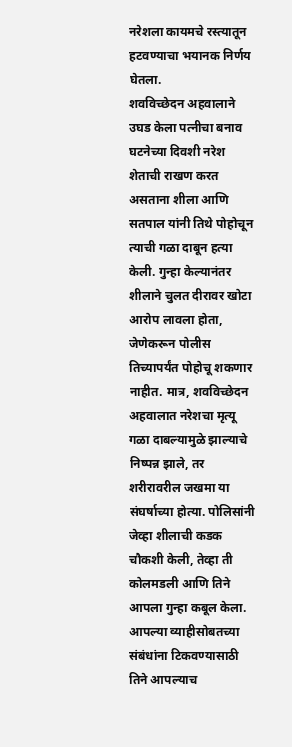नरेशला कायमचे रस्त्यातून हटवण्याचा भयानक निर्णय घेतला.
शवविच्छेदन अहवालाने उघड केला पत्नीचा बनाव
घटनेच्या दिवशी नरेश शेताची राखण करत असताना शीला आणि सतपाल यांनी तिथे पोहोचून त्याची गळा दाबून हत्या केली. गुन्हा केल्यानंतर शीलाने चुलत दीरावर खोटा आरोप लावला होता, जेणेकरून पोलीस तिच्यापर्यंत पोहोचू शकणार नाहीत. मात्र, शवविच्छेदन अहवालात नरेशचा मृत्यू गळा दाबल्यामुळे झाल्याचे निष्पन्न झाले, तर शरीरावरील जखमा या संघर्षाच्या होत्या. पोलिसांनी जेव्हा शीलाची कडक चौकशी केली, तेव्हा ती कोलमडली आणि तिने आपला गुन्हा कबूल केला. आपल्या व्याहीसोबतच्या संबंधांना टिकवण्यासाठी तिने आपल्याच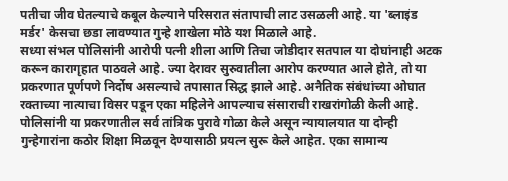पतीचा जीव घेतल्याचे कबूल केल्याने परिसरात संतापाची लाट उसळली आहे. या 'ब्लाइंड मर्डर' केसचा छडा लावण्यात गुन्हे शाखेला मोठे यश मिळाले आहे.
सध्या संभल पोलिसांनी आरोपी पत्नी शीला आणि तिचा जोडीदार सतपाल या दोघांनाही अटक करून कारागृहात पाठवले आहे. ज्या देरावर सुरुवातीला आरोप करण्यात आले होते, तो या प्रकरणात पूर्णपणे निर्दोष असल्याचे तपासात सिद्ध झाले आहे. अनैतिक संबंधांच्या ओघात रक्ताच्या नात्याचा विसर पडून एका महिलेने आपल्याच संसाराची राखरांगोळी केली आहे. पोलिसांनी या प्रकरणातील सर्व तांत्रिक पुरावे गोळा केले असून न्यायालयात या दोन्ही गुन्हेगारांना कठोर शिक्षा मिळवून देण्यासाठी प्रयत्न सुरू केले आहेत. एका सामान्य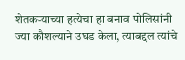शेतकऱ्याच्या हत्येचा हा बनाव पोलिसांनी ज्या कौशल्याने उघड केला, त्याबद्दल त्यांचे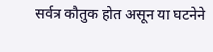सर्वत्र कौतुक होत असून या घटनेने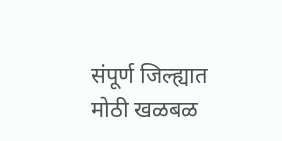संपूर्ण जिल्ह्यात मोठी खळबळ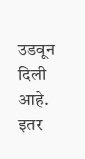उडवून दिली आहे.
इतर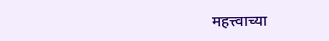महत्त्वाच्या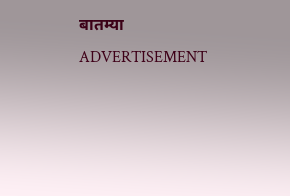बातम्या
ADVERTISEMENT